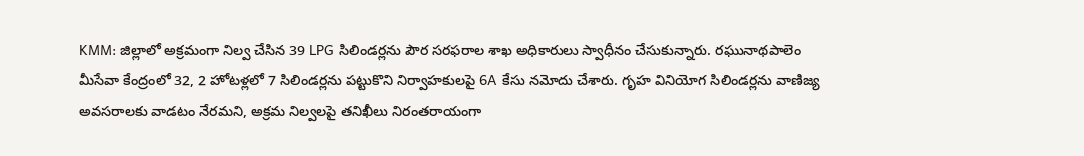KMM: జిల్లాలో అక్రమంగా నిల్వ చేసిన 39 LPG సిలిండర్లను పౌర సరఫరాల శాఖ అధికారులు స్వాధీనం చేసుకున్నారు. రఘునాథపాలెం మీసేవా కేంద్రంలో 32, 2 హోటళ్లలో 7 సిలిండర్లను పట్టుకొని నిర్వాహకులపై 6A కేసు నమోదు చేశారు. గృహ వినియోగ సిలిండర్లను వాణిజ్య అవసరాలకు వాడటం నేరమని, అక్రమ నిల్వలపై తనిఖీలు నిరంతరాయంగా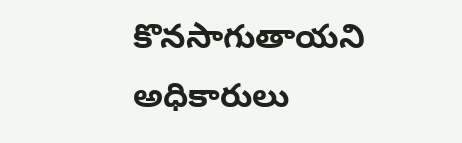కొనసాగుతాయని అధికారులు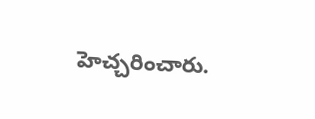హెచ్చరించారు.